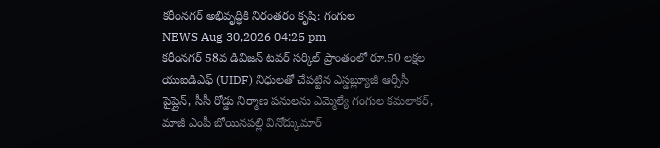కరీంనగర్ అభివృద్ధికి నిరంతరం కృషి: గంగుల
NEWS Aug 30,2026 04:25 pm
కరీంనగర్ 58వ డివిజన్ టవర్ సర్కిల్ ప్రాంతంలో రూ.50 లక్షల యుఐడిఎఫ్ (UIDF) నిధులతో చేపట్టిన ఎస్డబ్ల్యూజీ ఆర్సీసీ పైప్లైన్, సీసీ రోడ్డు నిర్మాణ పనులను ఎమ్మెల్యే గంగుల కమలాకర్, మాజీ ఎంపీ బోయినపల్లి వినోద్కుమార్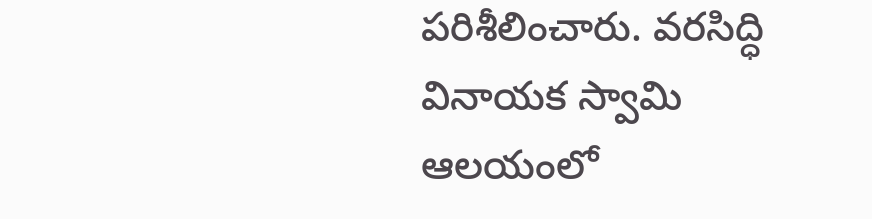పరిశీలించారు. వరసిద్ధి వినాయక స్వామి ఆలయంలో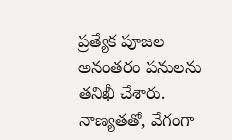ప్రత్యేక పూజల అనంతరం పనులను తనిఖీ చేశారు. నాణ్యతతో, వేగంగా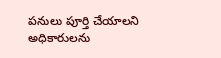పనులు పూర్తి చేయాలని అధికారులను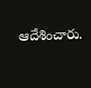ఆదేశించారు.